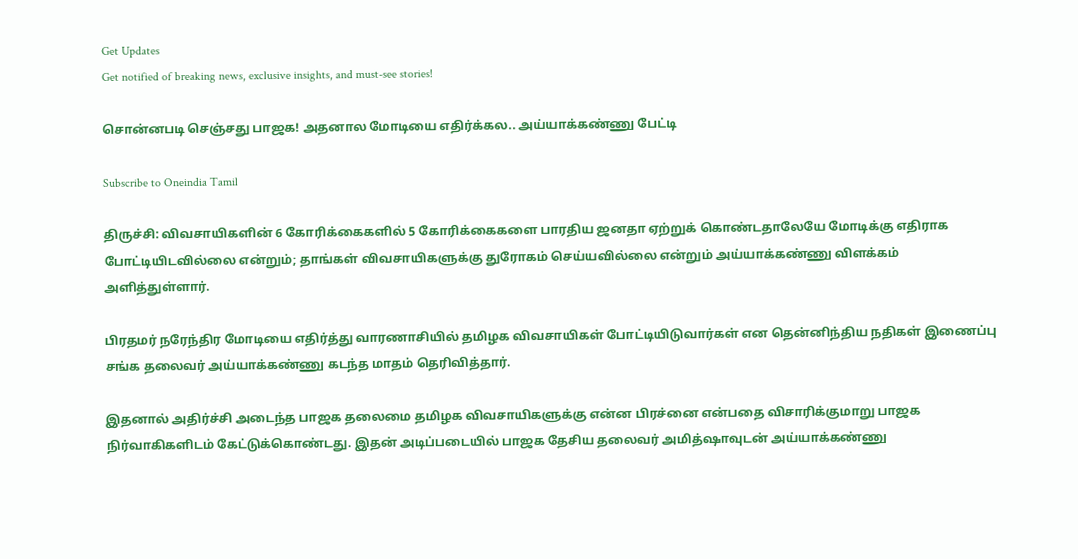Get Updates
Get notified of breaking news, exclusive insights, and must-see stories!

சொன்னபடி செஞ்சது பாஜக! அதனால மோடியை எதிர்க்கல.. அய்யாக்கண்ணு பேட்டி

Subscribe to Oneindia Tamil

திருச்சி: விவசாயிகளின் 6 கோரிக்கைகளில் 5 கோரிக்கைகளை பாரதிய ஜனதா ஏற்றுக் கொண்டதாலேயே மோடிக்கு எதிராக போட்டியிடவில்லை என்றும்; தாங்கள் விவசாயிகளுக்கு துரோகம் செய்யவில்லை என்றும் அய்யாக்கண்ணு விளக்கம் அளித்துள்ளார்.

பிரதமர் நரேந்திர மோடியை எதிர்த்து வாரணாசியில் தமிழக விவசாயிகள் போட்டியிடுவார்கள் என தென்னிந்திய நதிகள் இணைப்பு சங்க தலைவர் அய்யாக்கண்ணு கடந்த மாதம் தெரிவித்தார்.

இதனால் அதிர்ச்சி அடைந்த பாஜக தலைமை தமிழக விவசாயிகளுக்கு என்ன பிரச்னை என்பதை விசாரிக்குமாறு பாஜக நிர்வாகிகளிடம் கேட்டுக்கொண்டது. இதன் அடிப்படையில் பாஜக தேசிய தலைவர் அமித்ஷாவுடன் அய்யாக்கண்ணு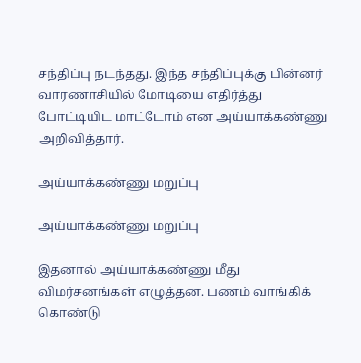சந்திப்பு நடந்தது. இந்த சந்திப்புக்கு பின்னர் வாரணாசியில் மோடியை எதிர்த்து போட்டியிட மாட்டோம் என அய்யாக்கண்ணு அறிவித்தார்.

அய்யாக்கண்ணு மறுப்பு

அய்யாக்கண்ணு மறுப்பு

இதனால் அய்யாக்கண்ணு மீது விமர்சனங்கள் எழுத்தன. பணம் வாங்கிக் கொண்டு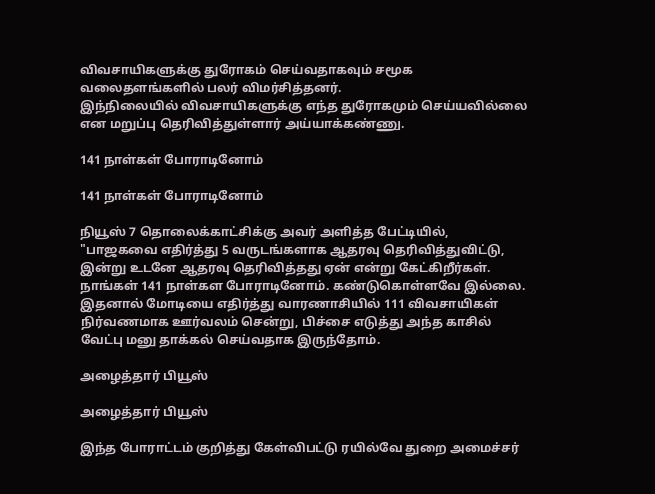விவசாயிகளுக்கு துரோகம் செய்வதாகவும் சமூக வலைதளங்களில் பலர் விமர்சித்தனர்.
இந்நிலையில் விவசாயிகளுக்கு எந்த துரோகமும் செய்யவில்லை என மறுப்பு தெரிவித்துள்ளார் அய்யாக்கண்ணு.

141 நாள்கள் போராடினோம்

141 நாள்கள் போராடினோம்

நியூஸ் 7 தொலைக்காட்சிக்கு அவர் அளித்த பேட்டியில், "பாஜகவை எதிர்த்து 5 வருடங்களாக ஆதரவு தெரிவித்துவிட்டு, இன்று உடனே ஆதரவு தெரிவித்தது ஏன் என்று கேட்கிறீர்கள். நாங்கள் 141 நாள்கள போராடினோம். கண்டுகொள்ளவே இல்லை. இதனால் மோடியை எதிர்த்து வாரணாசியில் 111 விவசாயிகள் நிர்வணமாக ஊர்வலம் சென்று, பிச்சை எடுத்து அந்த காசில் வேட்பு மனு தாக்கல் செய்வதாக இருந்தோம்.

அழைத்தார் பியூஸ்

அழைத்தார் பியூஸ்

இந்த போராட்டம் குறித்து கேள்விபட்டு ரயில்வே துறை அமைச்சர்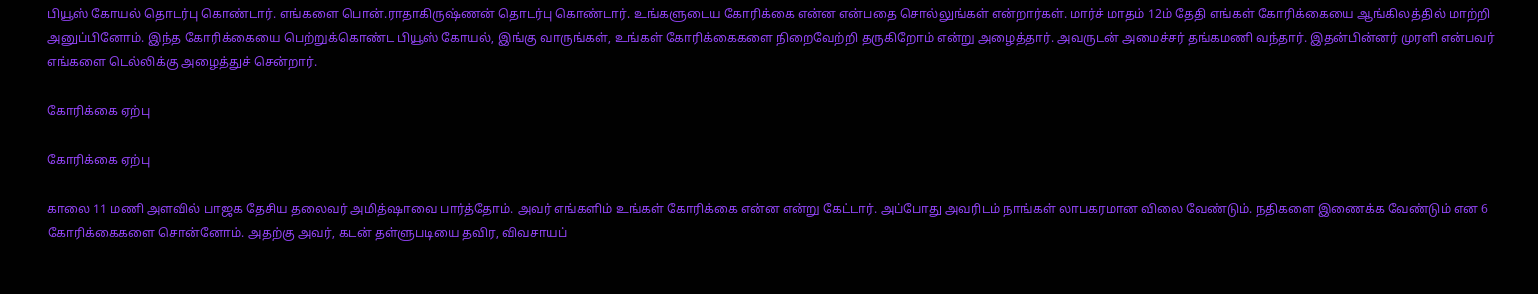பியூஸ் கோயல் தொடர்பு கொண்டார். எங்களை பொன்.ராதாகிருஷ்ணன் தொடர்பு கொண்டார். உங்களுடைய கோரிக்கை என்ன என்பதை சொல்லுங்கள் என்றார்கள். மார்ச் மாதம் 12ம் தேதி எங்கள் கோரிக்கையை ஆங்கிலத்தில் மாற்றி அனுப்பினோம். இந்த கோரிக்கையை பெற்றுக்கொண்ட பியூஸ் கோயல், இங்கு வாருங்கள், உங்கள் கோரிக்கைகளை நிறைவேற்றி தருகிறோம் என்று அழைத்தார். அவருடன் அமைச்சர் தங்கமணி வந்தார். இதன்பின்னர் முரளி என்பவர் எங்களை டெல்லிக்கு அழைத்துச் சென்றார்.

கோரிக்கை ஏற்பு

கோரிக்கை ஏற்பு

காலை 11 மணி அளவில் பாஜக தேசிய தலைவர் அமித்ஷாவை பார்த்தோம். அவர் எங்களிம் உங்கள் கோரிக்கை என்ன என்று கேட்டார். அப்போது அவரிடம் நாங்கள் லாபகரமான விலை வேண்டும். நதிகளை இணைக்க வேண்டும் என 6 கோரிக்கைகளை சொன்னோம். அதற்கு அவர், கடன் தள்ளுபடியை தவிர, விவசாயப்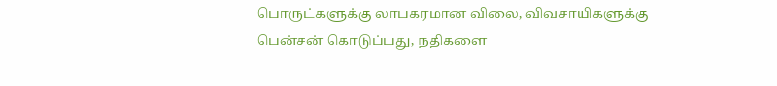பொருட்களுக்கு லாபகரமான விலை, விவசாயிகளுக்கு பென்சன் கொடுப்பது, நதிகளை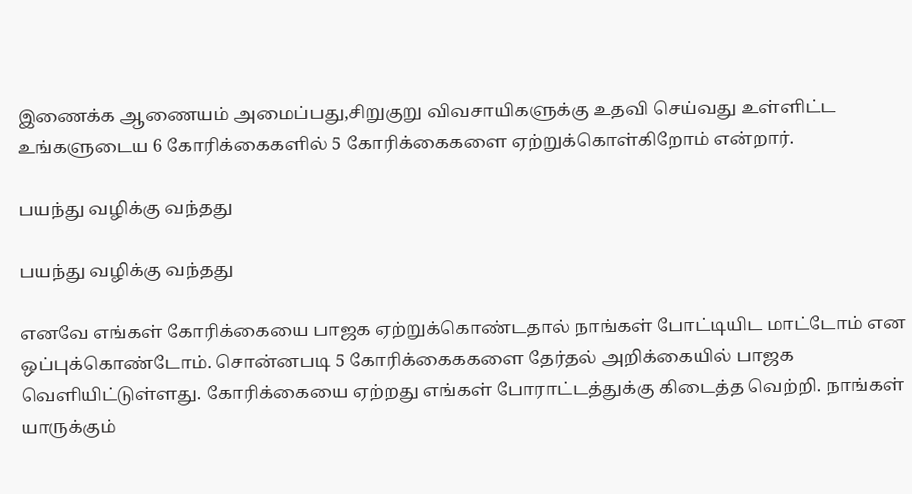இணைக்க ஆணையம் அமைப்பது,சிறுகுறு விவசாயிகளுக்கு உதவி செய்வது உள்ளிட்ட உங்களுடைய 6 கோரிக்கைகளில் 5 கோரிக்கைகளை ஏற்றுக்கொள்கிறோம் என்றார்.

பயந்து வழிக்கு வந்தது

பயந்து வழிக்கு வந்தது

எனவே எங்கள் கோரிக்கையை பாஜக ஏற்றுக்கொண்டதால் நாங்கள் போட்டியிட மாட்டோம் என ஒப்புக்கொண்டோம். சொன்னபடி 5 கோரிக்கைககளை தேர்தல் அறிக்கையில் பாஜக வெளியிட்டுள்ளது. கோரிக்கையை ஏற்றது எங்கள் போராட்டத்துக்கு கிடைத்த வெற்றி. நாங்கள் யாருக்கும்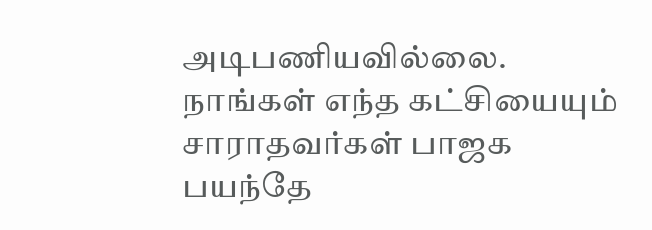அடிபணியவில்லை. நாங்கள் எந்த கட்சியையும் சாராதவர்கள் பாஜக பயந்தே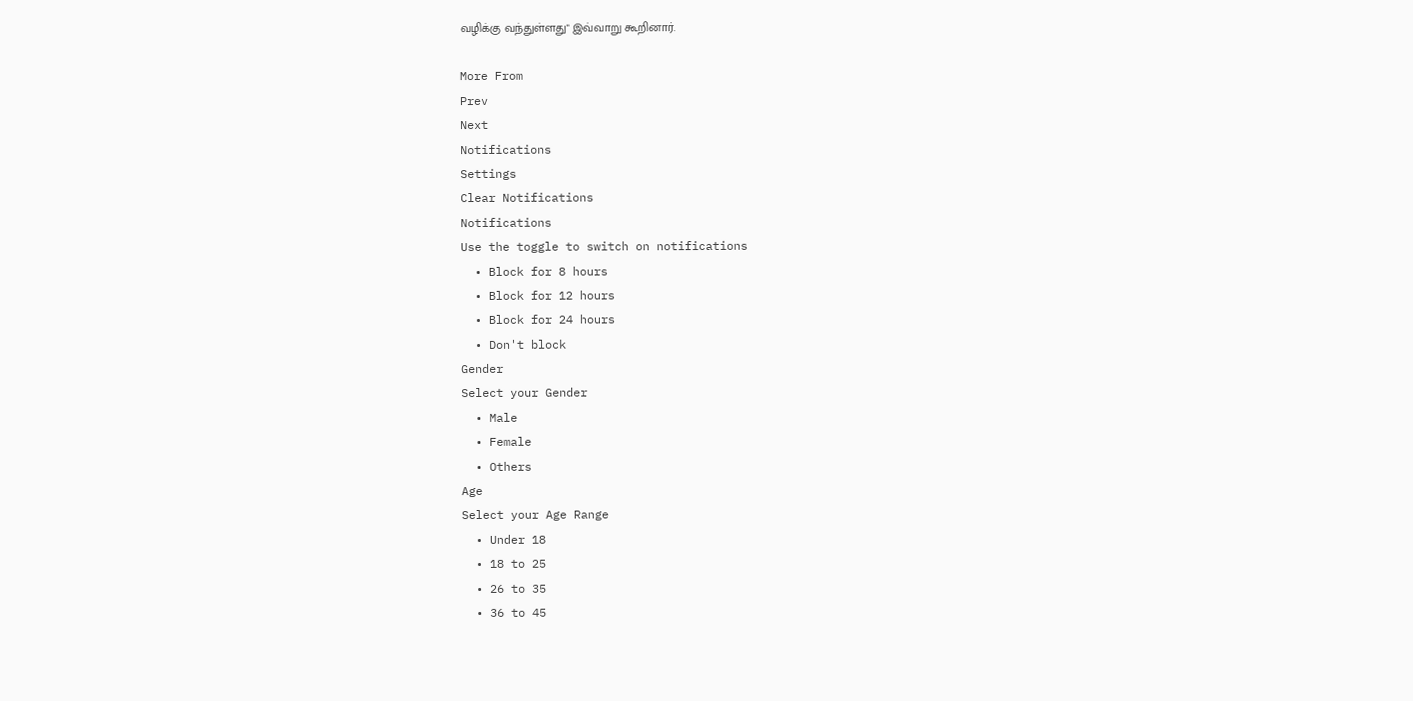வழிக்கு வந்துள்ளது" இவ்வாறு கூறினார்.

More From
Prev
Next
Notifications
Settings
Clear Notifications
Notifications
Use the toggle to switch on notifications
  • Block for 8 hours
  • Block for 12 hours
  • Block for 24 hours
  • Don't block
Gender
Select your Gender
  • Male
  • Female
  • Others
Age
Select your Age Range
  • Under 18
  • 18 to 25
  • 26 to 35
  • 36 to 45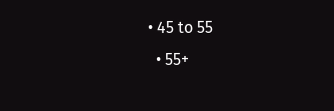• 45 to 55
  • 55+